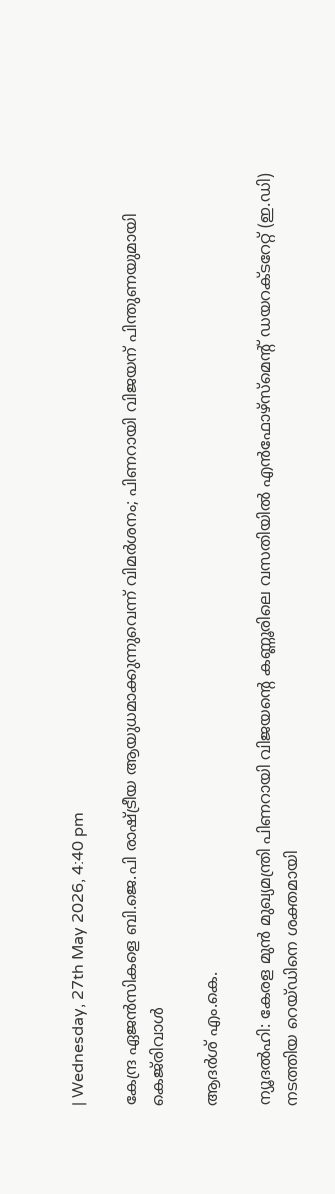| Wednesday, 27th May 2026, 4:40 pm

കേന്ദ്ര ഏജന്‍സികളെ ബി.ജെ.പി രാഷ്ട്രീയ ആയുധമാക്കുന്നുവെന്ന് വിമര്‍ശനം; പിണറായി വിജയന് പിന്തുണയുമായി കെജ്‌രിവാള്‍

ആദര്‍ശ് എം.കെ.

ന്യൂദല്‍ഹി: കേരള മുന്‍ മുഖ്യമന്ത്രി പിണറായി വിജയന്റെ കണ്ണൂരിലെ വസതിയില്‍ എന്‍ഫോഴ്സ്മെന്റ് ഡയറക്ടറേറ്റ് (ഇ.ഡി) നടത്തിയ റെയ്ഡിനെ ശക്തമായി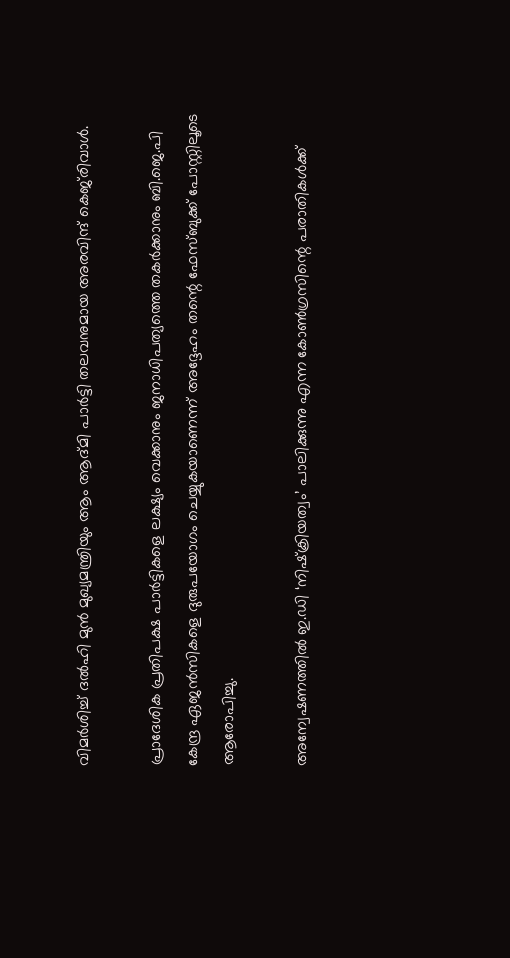വിമര്‍ശിച്ച് ദല്‍ഹി മുന്‍ മുഖ്യമന്ത്രിയും ആം ആദ്മി പാര്‍ട്ടി തലവനുമായ അരവിന്ദ് കെജ്‌രിവാള്‍.

പ്രാദേശിക പ്രതിപക്ഷ പാര്‍ട്ടികളെ ലക്ഷ്യം വെക്കാനും ജനാധിപത്യത്തെ തകര്‍ക്കാനും ബി.ജെ.പി കേന്ദ്ര ഏജന്‍സികളെ ദുരുപയോഗം ചെയ്യുകയാണെന്ന് അദ്ദേഹം തന്റെ ഫേസ്ബുക്ക് പോസ്റ്റിലൂടെ ആരോപിച്ചു.

അന്വേഷണത്തില്‍ ഇ.ഡി ‘നിഷ്‌ക്രിയത്വം’ പാലിക്കുന്നു എന്ന കോണ്‍ഗ്രസിന്റെ പരാതികള്‍ക്ക്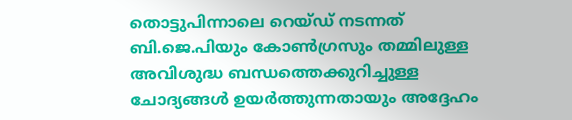തൊട്ടുപിന്നാലെ റെയ്ഡ് നടന്നത് ബി.ജെ.പിയും കോണ്‍ഗ്രസും തമ്മിലുള്ള അവിശുദ്ധ ബന്ധത്തെക്കുറിച്ചുള്ള ചോദ്യങ്ങള്‍ ഉയര്‍ത്തുന്നതായും അദ്ദേഹം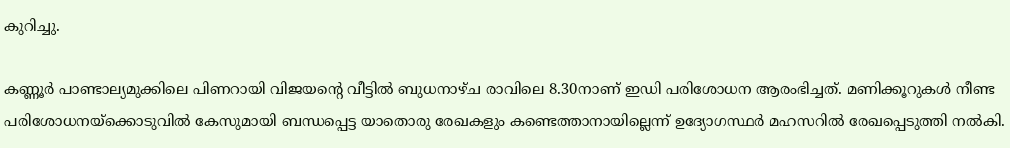കുറിച്ചു.

കണ്ണൂര്‍ പാണ്ടാല്യമുക്കിലെ പിണറായി വിജയന്റെ വീട്ടില്‍ ബുധനാഴ്ച രാവിലെ 8.30നാണ് ഇഡി പരിശോധന ആരംഭിച്ചത്. മണിക്കൂറുകള്‍ നീണ്ട പരിശോധനയ്‌ക്കൊടുവില്‍ കേസുമായി ബന്ധപ്പെട്ട യാതൊരു രേഖകളും കണ്ടെത്താനായില്ലെന്ന് ഉദ്യോഗസ്ഥര്‍ മഹസറില്‍ രേഖപ്പെടുത്തി നല്‍കി.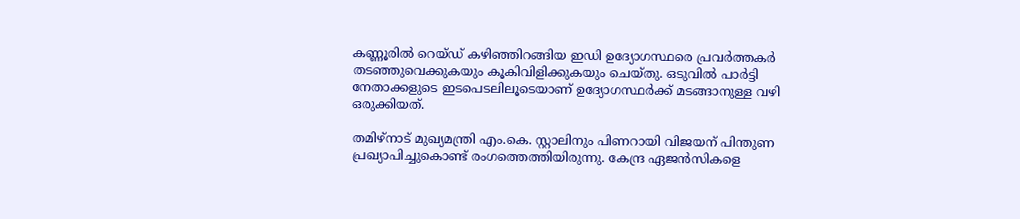കണ്ണൂരില്‍ റെയ്ഡ് കഴിഞ്ഞിറങ്ങിയ ഇഡി ഉദ്യോഗസ്ഥരെ പ്രവര്‍ത്തകര്‍ തടഞ്ഞുവെക്കുകയും കൂകിവിളിക്കുകയും ചെയ്തു. ഒടുവില്‍ പാര്‍ട്ടി നേതാക്കളുടെ ഇടപെടലിലൂടെയാണ് ഉദ്യോഗസ്ഥര്‍ക്ക് മടങ്ങാനുള്ള വഴി ഒരുക്കിയത്.

തമിഴ്‌നാട് മുഖ്യമന്ത്രി എം.കെ. സ്റ്റാലിനും പിണറായി വിജയന് പിന്തുണ പ്രഖ്യാപിച്ചുകൊണ്ട് രംഗത്തെത്തിയിരുന്നു. കേന്ദ്ര ഏജന്‍സികളെ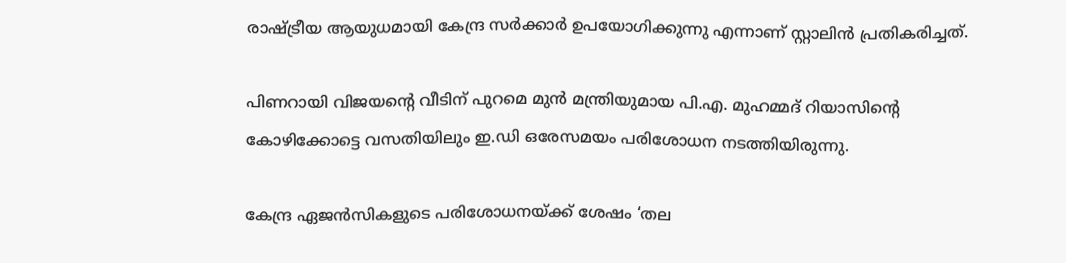രാഷ്ട്രീയ ആയുധമായി കേന്ദ്ര സര്‍ക്കാര്‍ ഉപയോഗിക്കുന്നു എന്നാണ് സ്റ്റാലിന്‍ പ്രതികരിച്ചത്.

പിണറായി വിജയന്റെ വീടിന് പുറമെ മുന്‍ മന്ത്രിയുമായ പി.എ. മുഹമ്മദ് റിയാസിന്റെ കോഴിക്കോട്ടെ വസതിയിലും ഇ.ഡി ഒരേസമയം പരിശോധന നടത്തിയിരുന്നു.

കേന്ദ്ര ഏജന്‍സികളുടെ പരിശോധനയ്ക്ക് ശേഷം ‘തല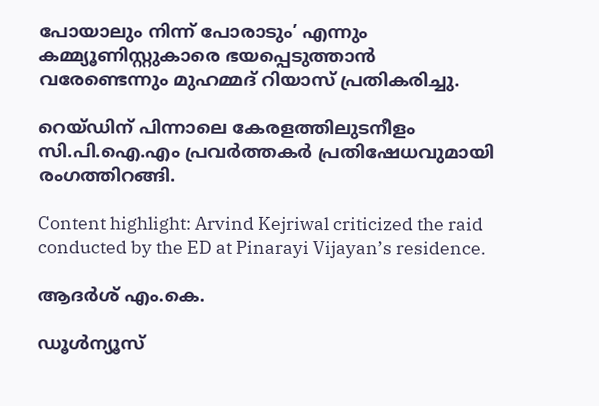പോയാലും നിന്ന് പോരാടും’ എന്നും കമ്മ്യൂണിസ്റ്റുകാരെ ഭയപ്പെടുത്താന്‍ വരേണ്ടെന്നും മുഹമ്മദ് റിയാസ് പ്രതികരിച്ചു.

റെയ്ഡിന് പിന്നാലെ കേരളത്തിലുടനീളം സി.പി.ഐ.എം പ്രവര്‍ത്തകര്‍ പ്രതിഷേധവുമായി രംഗത്തിറങ്ങി.

Content highlight: Arvind Kejriwal criticized the raid conducted by the ED at Pinarayi Vijayan’s residence.

ആദര്‍ശ് എം.കെ.

ഡൂള്‍ന്യൂസ്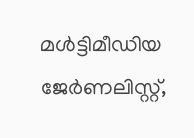മള്‍ട്ടിമീഡിയ ജേര്‍ണലിസ്റ്റ്,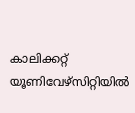കാലിക്കറ്റ് യൂണിവേഴ്സിറ്റിയില്‍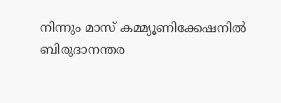നിന്നും മാസ് കമ്മ്യൂണിക്കേഷനില്‍ ബിരുദാനന്തര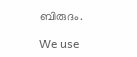ബിരുദം.

We use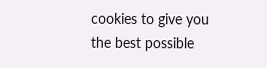cookies to give you the best possible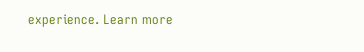experience. Learn more